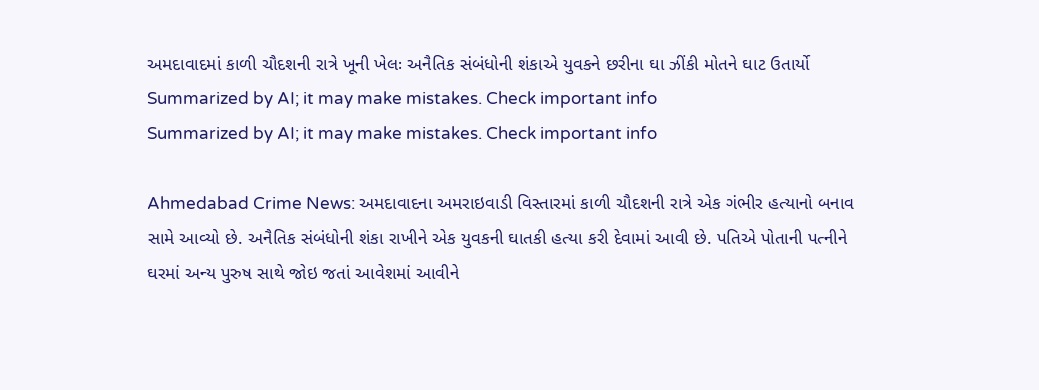અમદાવાદમાં કાળી ચૌદશની રાત્રે ખૂની ખેલઃ અનૈતિક સંબંધોની શંકાએ યુવકને છરીના ઘા ઝીંકી મોતને ઘાટ ઉતાર્યો
Summarized by AI; it may make mistakes. Check important info
Summarized by AI; it may make mistakes. Check important info

Ahmedabad Crime News: અમદાવાદના અમરાઇવાડી વિસ્તારમાં કાળી ચૌદશની રાત્રે એક ગંભીર હત્યાનો બનાવ સામે આવ્યો છે. અનૈતિક સંબંધોની શંકા રાખીને એક યુવકની ઘાતકી હત્યા કરી દેવામાં આવી છે. પતિએ પોતાની પત્નીને ઘરમાં અન્ય પુરુષ સાથે જોઇ જતાં આવેશમાં આવીને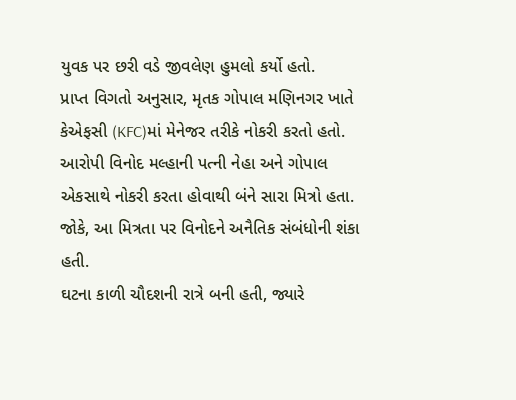યુવક પર છરી વડે જીવલેણ હુમલો કર્યો હતો.
પ્રાપ્ત વિગતો અનુસાર, મૃતક ગોપાલ મણિનગર ખાતે કેએફસી (KFC)માં મેનેજર તરીકે નોકરી કરતો હતો. આરોપી વિનોદ મલ્હાની પત્ની નેહા અને ગોપાલ એકસાથે નોકરી કરતા હોવાથી બંને સારા મિત્રો હતા. જોકે, આ મિત્રતા પર વિનોદને અનૈતિક સંબંધોની શંકા હતી.
ઘટના કાળી ચૌદશની રાત્રે બની હતી, જ્યારે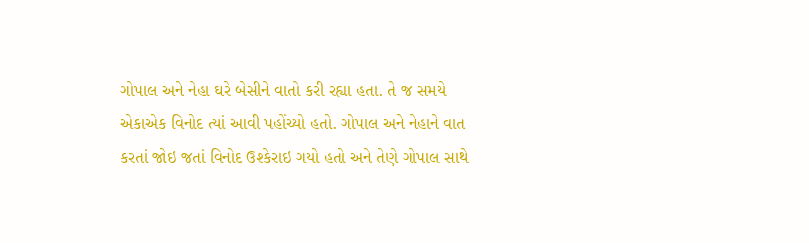ગોપાલ અને નેહા ઘરે બેસીને વાતો કરી રહ્યા હતા. તે જ સમયે એકાએક વિનોદ ત્યાં આવી પહોંચ્યો હતો. ગોપાલ અને નેહાને વાત કરતાં જોઇ જતાં વિનોદ ઉશ્કેરાઇ ગયો હતો અને તેણે ગોપાલ સાથે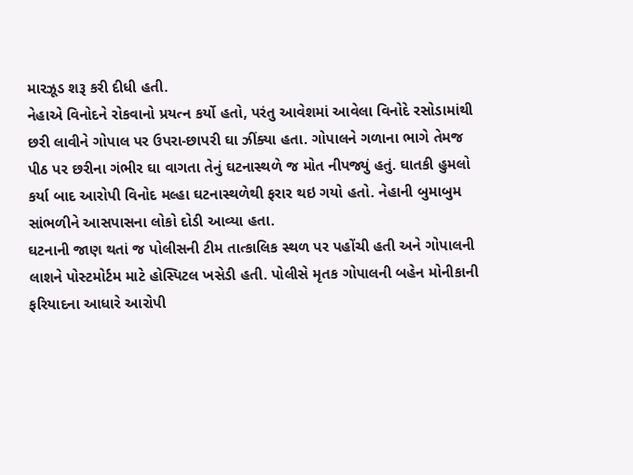મારઝૂડ શરૂ કરી દીધી હતી.
નેહાએ વિનોદને રોકવાનો પ્રયત્ન કર્યો હતો, પરંતુ આવેશમાં આવેલા વિનોદે રસોડામાંથી છરી લાવીને ગોપાલ પર ઉપરા-છાપરી ઘા ઝીંક્યા હતા. ગોપાલને ગળાના ભાગે તેમજ પીઠ પર છરીના ગંભીર ઘા વાગતા તેનું ઘટનાસ્થળે જ મોત નીપજ્યું હતું. ઘાતકી હુમલો કર્યા બાદ આરોપી વિનોદ મલ્હા ઘટનાસ્થળેથી ફરાર થઇ ગયો હતો. નેહાની બુમાબુમ સાંભળીને આસપાસના લોકો દોડી આવ્યા હતા.
ઘટનાની જાણ થતાં જ પોલીસની ટીમ તાત્કાલિક સ્થળ પર પહોંચી હતી અને ગોપાલની લાશને પોસ્ટમોર્ટમ માટે હોસ્પિટલ ખસેડી હતી. પોલીસે મૃતક ગોપાલની બહેન મોનીકાની ફરિયાદના આધારે આરોપી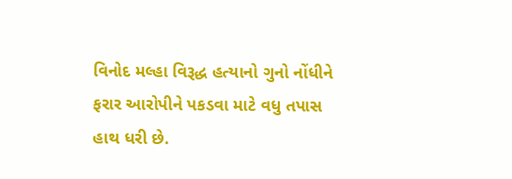વિનોદ મલ્હા વિરૂદ્ધ હત્યાનો ગુનો નોંધીને ફરાર આરોપીને પકડવા માટે વધુ તપાસ હાથ ધરી છે.